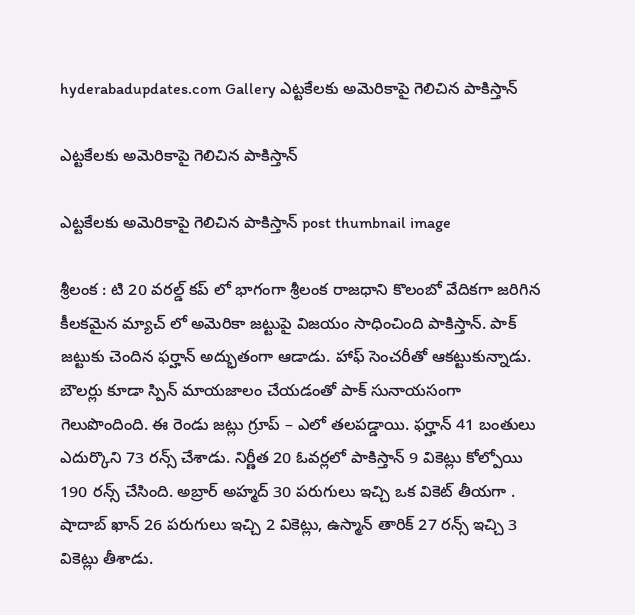hyderabadupdates.com Gallery ఎట్ట‌కేల‌కు అమెరికాపై గెలిచిన పాకిస్తాన్

ఎట్ట‌కేల‌కు అమెరికాపై గెలిచిన పాకిస్తాన్

ఎట్ట‌కేల‌కు అమెరికాపై గెలిచిన పాకిస్తాన్ post thumbnail image

శ్రీ‌లంక : టి 20 వ‌ర‌ల్డ్ క‌ప్ లో భాగంగా శ్రీ‌లంక రాజ‌ధాని కొలంబో వేదిక‌గా జ‌రిగిన కీల‌క‌మైన మ్యాచ్ లో అమెరికా జ‌ట్టుపై విజ‌యం సాధించింది పాకిస్తాన్. పాక్ జ‌ట్టుకు చెందిన ఫ‌ర్హాన్ అద్భుతంగా ఆడాడు. హాఫ్ సెంచ‌రీతో ఆక‌ట్టుకున్నాడు. బౌల‌ర్లు కూడా స్పిన్ మాయ‌జాలం చేయ‌డంతో పాక్ సునాయ‌సంగా గెలుపొందింది. ఈ రెండు జ‌ట్లు గ్రూప్ – ఎలో త‌ల‌ప‌డ్డాయి. ఫ‌ర్హాన్ 41 బంతులు ఎదుర్కొని 73 ర‌న్స్ చేశాడు. నిర్ణీత 20 ఓవ‌ర్ల‌లో పాకిస్తాన్ 9 వికెట్లు కోల్పోయి 190 ర‌న్స్ చేసింది. అబ్రార్ అహ్మ‌ద్ 30 ప‌రుగులు ఇచ్చి ఒక వికెట్ తీయ‌గా . షాదాబ్ ఖాన్ 26 ప‌రుగులు ఇచ్చి 2 వికెట్లు, ఉస్మాన్ తారిక్ 27 ర‌న్స్ ఇచ్చి 3 వికెట్లు తీశాడు.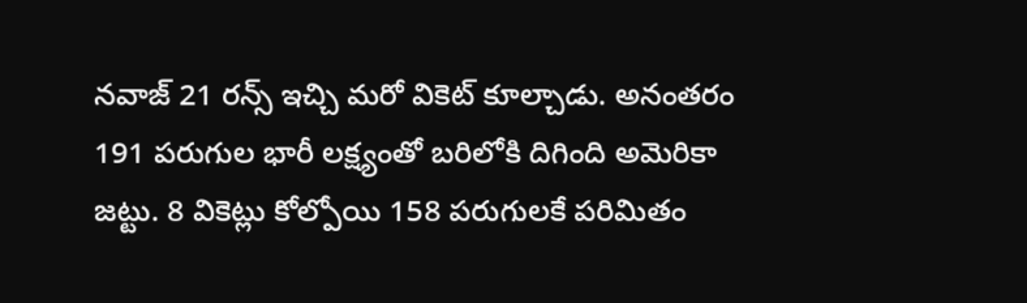న‌వాజ్ 21 ర‌న్స్ ఇచ్చి మ‌రో వికెట్ కూల్చాడు. అనంత‌రం 191 ప‌రుగుల భారీ ల‌క్ష్యంతో బ‌రిలోకి దిగింది అమెరికా జ‌ట్టు. 8 వికెట్లు కోల్పోయి 158 ప‌రుగుల‌కే ప‌రిమితం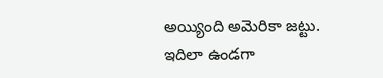అయ్యింది అమెరికా జ‌ట్టు. ఇదిలా ఉండ‌గా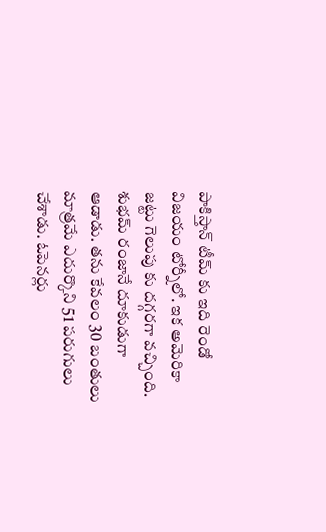పాకిస్తాన్ టీమ్ కు ఇది రెండో విజ‌యం టోర్నీలో. ఇక అమెరికా జ‌ట్టు గెలుపు కు ద‌గ్గ‌ర‌గా వ‌చ్చింది. శుభ‌మ్ రంజానే దూకుడుగా ఆడాడు. త‌ను కేవ‌లం 30 బంతులు మాత్ర‌మే ఎదుర్కొని 51 ప‌రుగులు చేశాడు. ఓపెన‌ర్లు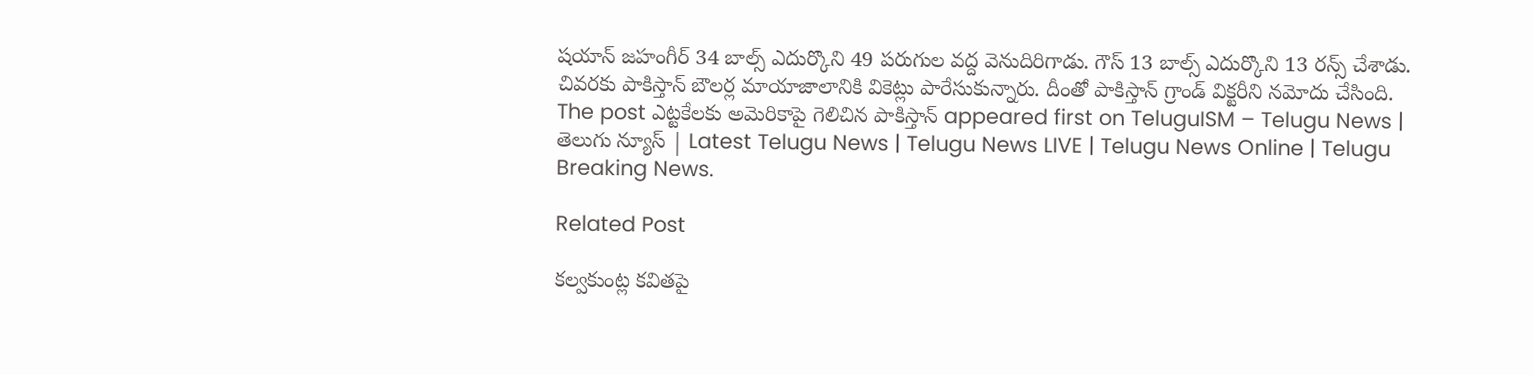ష‌యాన్ జ‌హంగీర్ 34 బాల్స్ ఎదుర్కొని 49 ప‌రుగుల వ‌ద్ద వెనుదిరిగాడు. గౌస్ 13 బాల్స్ ఎదుర్కొని 13 ర‌న్స్ చేశాడు. చివ‌ర‌కు పాకిస్తాన్ బౌల‌ర్ల మాయాజాలానికి వికెట్లు పారేసుకున్నారు. దీంతో పాకిస్తాన్ గ్రాండ్ విక్ట‌రీని న‌మోదు చేసింది.
The post ఎట్ట‌కేల‌కు అమెరికాపై గెలిచిన పాకిస్తాన్ appeared first on TeluguISM – Telugu News | తెలుగు న్యూస్ | Latest Telugu News | Telugu News LIVE | Telugu News Online | Telugu Breaking News.

Related Post

క‌ల్వ‌కుంట్ల క‌విత‌పై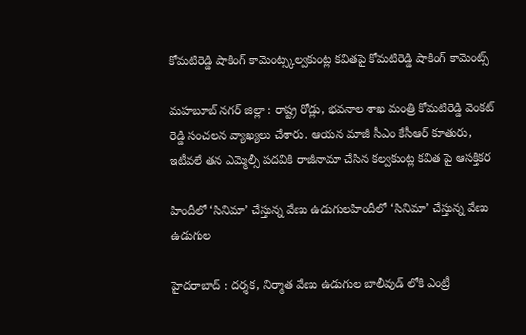కోమ‌టిరెడ్డి షాకింగ్ కామెంట్స్క‌ల్వ‌కుంట్ల క‌విత‌పై కోమ‌టిరెడ్డి షాకింగ్ కామెంట్స్

మ‌హ‌బూబ్ న‌గ‌ర్ జిల్లా : రాష్ట్ర రోడ్లు, భ‌వ‌నాల శాఖ మంత్రి కోమ‌టిరెడ్డి వెంక‌ట్ రెడ్డి సంచ‌ల‌న వ్యాఖ్య‌లు చేశారు. ఆయ‌న మాజీ సీఎం కేసీఆర్ కూతురు, ఇటీవ‌లే త‌న ఎమ్మెల్సీ ప‌ద‌వికి రాజీనామా చేసిన క‌ల్వ‌కుంట్ల క‌విత పై ఆస‌క్తిక‌ర

హిందీలో ‘సినిమా’ చేస్తున్న వేణు ఉడుగుల‌హిందీలో ‘సినిమా’ చేస్తున్న వేణు ఉడుగుల‌

హైద‌రాబాద్ : ద‌ర్శ‌క‌, నిర్మాత వేణు ఉడుగుల బాలీవుడ్ లోకి ఎంట్రీ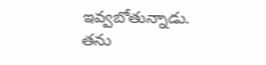ఇవ్వ‌బోతున్నాడు. త‌ను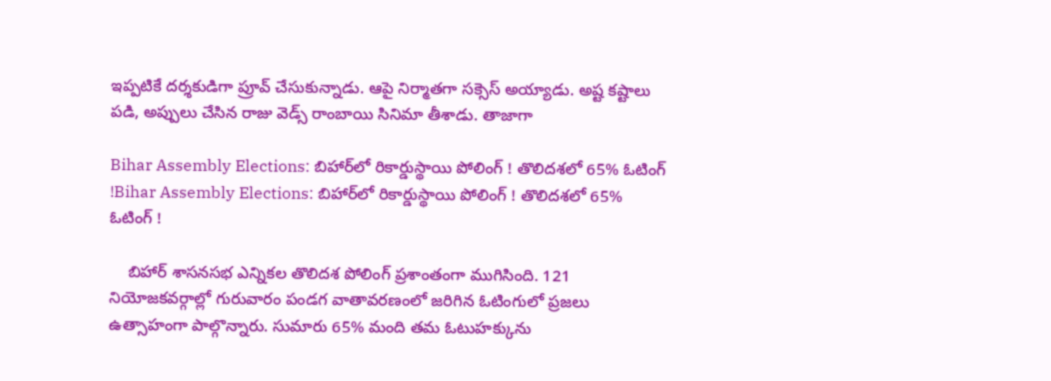ఇప్ప‌టికే ద‌ర్శ‌కుడిగా ప్రూవ్ చేసుకున్నాడు. ఆపై నిర్మాత‌గా స‌క్సెస్ అయ్యాడు. అష్ట క‌ష్టాలు ప‌డి, అప్పులు చేసిన రాజు వెడ్స్ రాంబాయి సినిమా తీశాడు. తాజాగా

Bihar Assembly Elections: బిహార్‌లో రికార్డుస్థాయి పోలింగ్‌ ! తొలిదశలో 65% ఓటింగ్ !Bihar Assembly Elections: బిహార్‌లో రికార్డుస్థాయి పోలింగ్‌ ! తొలిదశలో 65% ఓటింగ్ !

    బిహార్‌ శాసనసభ ఎన్నికల తొలిదశ పోలింగ్‌ ప్రశాంతంగా ముగిసింది. 121 నియోజకవర్గాల్లో గురువారం పండగ వాతావరణంలో జరిగిన ఓటింగులో ప్రజలు ఉత్సాహంగా పాల్గొన్నారు. సుమారు 65% మంది తమ ఓటుహక్కును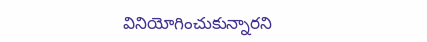వినియోగించుకున్నారని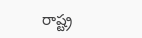రాష్ట్ర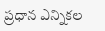ప్రధాన ఎన్నికల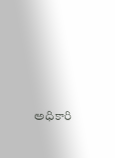అధికారి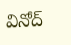వినోద్‌